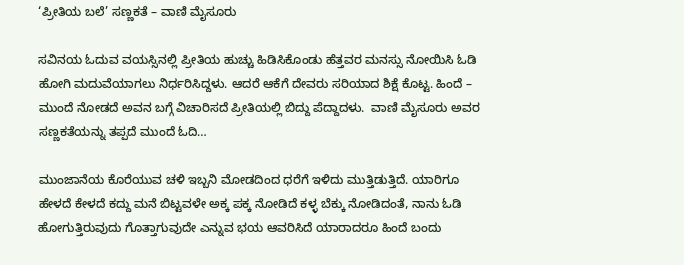‘ಪ್ರೀತಿಯ ಬಲೆ’ ಸಣ್ಣಕತೆ – ವಾಣಿ ಮೈಸೂರು

ಸವಿನಯ ಓದುವ ವಯಸ್ಸಿನಲ್ಲಿ ಪ್ರೀತಿಯ ಹುಚ್ಚು ಹಿಡಿಸಿಕೊಂಡು ಹೆತ್ತವರ ಮನಸ್ಸು ನೋಯಿಸಿ ಓಡಿ ಹೋಗಿ ಮದುವೆಯಾಗಲು ನಿರ್ಧರಿಸಿದ್ದಳು. ಆದರೆ ಆಕೆಗೆ ದೇವರು ಸರಿಯಾದ ಶಿಕ್ಷೆ ಕೊಟ್ಟ. ಹಿಂದೆ – ಮುಂದೆ ನೋಡದೆ ಅವನ ಬಗ್ಗೆ ವಿಚಾರಿಸದೆ ಪ್ರೀತಿಯಲ್ಲಿ ಬಿದ್ದು ಪೆದ್ದಾದಳು.  ವಾಣಿ ಮೈಸೂರು ಅವರ  ಸಣ್ಣಕತೆಯನ್ನು ತಪ್ಪದೆ ಮುಂದೆ ಓದಿ…

ಮುಂಜಾನೆಯ ಕೊರೆಯುವ ಚಳಿ ಇಬ್ಬನಿ ಮೋಡದಿಂದ ಧರೆಗೆ ಇಳಿದು ಮುತ್ತಿಡುತ್ತಿದೆ. ಯಾರಿಗೂ ಹೇಳದೆ ಕೇಳದೆ ಕದ್ದು ಮನೆ ಬಿಟ್ಟವಳೇ ಅಕ್ಕ ಪಕ್ಕ ನೋಡಿದೆ ಕಳ್ಳ ಬೆಕ್ಕು ನೋಡಿದಂತೆ, ನಾನು ಓಡಿ ಹೋಗುತ್ತಿರುವುದು ಗೊತ್ತಾಗುವುದೇ ಎನ್ನುವ ಭಯ ಆವರಿಸಿದೆ ಯಾರಾದರೂ ಹಿಂದೆ ಬಂದು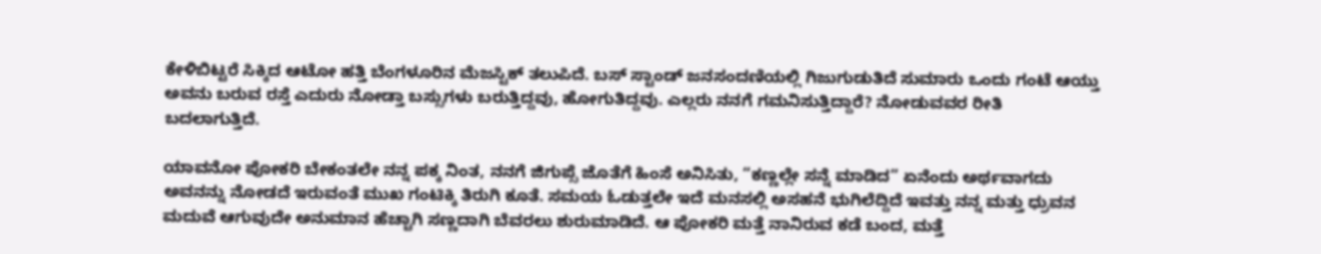ಕೇಳಿಬಿಟ್ಟರೆ ಸಿಕ್ಕಿದ ಆಟೋ ಹತ್ತಿ ಬೆಂಗಳೂರಿನ ಮೆಜಸ್ಟಿಕ್ ತಲುಪಿದೆ. ಬಸ್ ಸ್ಟಾಂಡ್ ಜನಸಂದಣಿಯಲ್ಲಿ ಗಿಜುಗುಡುತಿದೆ ಸುಮಾರು ಒಂದು ಗಂಟೆ ಆಯ್ತು ಅವನು ಬರುವ ರಸ್ತೆ ಎದುರು ನೋಡ್ತಾ ಬಸ್ಸುಗಳು ಬರುತ್ತಿದ್ದವು, ಹೋಗುತಿದ್ದವು. ಎಲ್ಲರು ನನಗೆ ಗಮನಿಸುತ್ತಿದ್ದಾರೆ? ನೋಡುವವರ ರೀತಿ ಬದಲಾಗುತ್ತಿದೆ.

ಯಾವನೋ ಪೋಕರಿ ಬೇಕಂತಲೇ ನನ್ನ ಪಕ್ಕ ನಿಂತ, ನನಗೆ ಜಿಗುಪ್ಸೆ ಜೊತೆಗೆ ಹಿಂಸೆ ಅನಿಸಿತು, “ಕಣ್ಣಲ್ಲೇ ಸನ್ನೆ ಮಾಡಿದ” ಏನೆಂದು ಅರ್ಥವಾಗದು ಅವನನ್ನು ನೋಡದೆ ಇರುವಂತೆ ಮುಖ ಗಂಟಿಕ್ಕಿ ತಿರುಗಿ ಕೂತೆ. ಸಮಯ ಓಡುತ್ತಲೇ ಇದೆ ಮನಸಲ್ಲಿ ಅಸಹನೆ ಭುಗಿಲೆದ್ದಿದೆ ಇವತ್ತು ನನ್ನ ಮತ್ತು ಧ್ರುವನ ಮದುವೆ ಆಗುವುದೇ ಅನುಮಾನ ಹೆಚ್ಚಾಗಿ ಸಣ್ಣದಾಗಿ ಬೆವರಲು ಶುರುಮಾಡಿದೆ. ಆ ಪೋಕರಿ ಮತ್ತೆ ನಾನಿರುವ ಕಡೆ ಬಂದ, ಮತ್ತೆ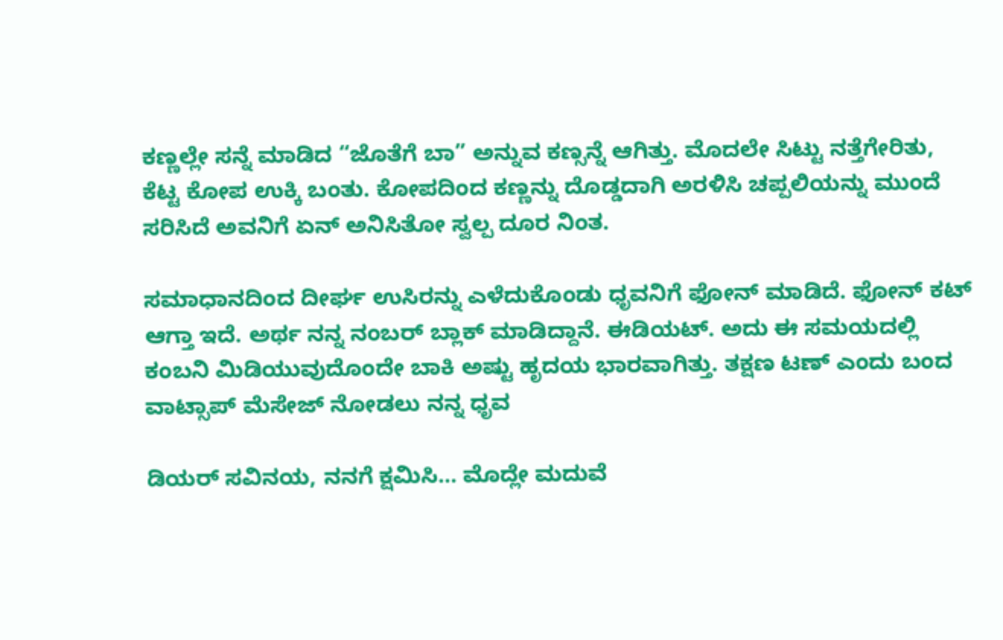ಕಣ್ಣಲ್ಲೇ ಸನ್ನೆ ಮಾಡಿದ “ಜೊತೆಗೆ ಬಾ” ಅನ್ನುವ ಕಣ್ಸನ್ನೆ ಆಗಿತ್ತು. ಮೊದಲೇ ಸಿಟ್ಟು ನತ್ತೆಗೇರಿತು, ಕೆಟ್ಟ ಕೋಪ ಉಕ್ಕಿ ಬಂತು. ಕೋಪದಿಂದ ಕಣ್ಣನ್ನು ದೊಡ್ಡದಾಗಿ ಅರಳಿಸಿ ಚಪ್ಪಲಿಯನ್ನು ಮುಂದೆ ಸರಿಸಿದೆ ಅವನಿಗೆ ಏನ್ ಅನಿಸಿತೋ ಸ್ವಲ್ಪ ದೂರ ನಿಂತ.

ಸಮಾಧಾನದಿಂದ ದೀರ್ಘ ಉಸಿರನ್ನು ಎಳೆದುಕೊಂಡು ಧೃವನಿಗೆ ಫೋನ್ ಮಾಡಿದೆ. ಫೋನ್ ಕಟ್ ಆಗ್ತಾ ಇದೆ. ಅರ್ಥ ನನ್ನ ನಂಬರ್ ಬ್ಲಾಕ್ ಮಾಡಿದ್ದಾನೆ. ಈಡಿಯಟ್. ಅದು ಈ ಸಮಯದಲ್ಲಿ ಕಂಬನಿ ಮಿಡಿಯುವುದೊಂದೇ ಬಾಕಿ ಅಷ್ಟು ಹೃದಯ ಭಾರವಾಗಿತ್ತು. ತಕ್ಷಣ ಟಣ್ ಎಂದು ಬಂದ ವಾಟ್ಸಾಪ್ ಮೆಸೇಜ್ ನೋಡಲು ನನ್ನ ಧೃವ

ಡಿಯರ್ ಸವಿನಯ, ನನಗೆ ಕ್ಷಮಿಸಿ… ಮೊದ್ಲೇ ಮದುವೆ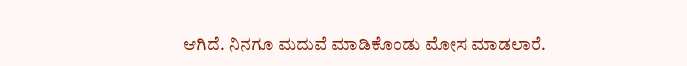ಆಗಿದೆ. ನಿನಗೂ ಮದುವೆ ಮಾಡಿಕೊಂಡು ಮೋಸ ಮಾಡಲಾರೆ.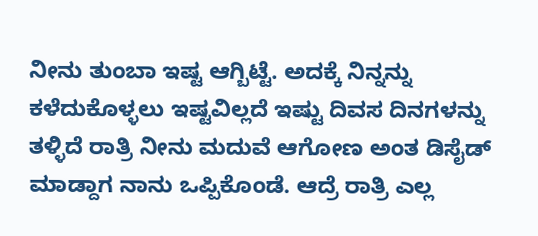ನೀನು ತುಂಬಾ ಇಷ್ಟ ಆಗ್ಬಿಟ್ಟೆ. ಅದಕ್ಕೆ ನಿನ್ನನ್ನು ಕಳೆದುಕೊಳ್ಳಲು ಇಷ್ಟವಿಲ್ಲದೆ ಇಷ್ಟು ದಿವಸ ದಿನಗಳನ್ನು ತಳ್ಳಿದೆ ರಾತ್ರಿ ನೀನು ಮದುವೆ ಆಗೋಣ ಅಂತ ಡಿಸೈಡ್ ಮಾಡ್ದಾಗ ನಾನು ಒಪ್ಪಿಕೊಂಡೆ. ಆದ್ರೆ ರಾತ್ರಿ ಎಲ್ಲ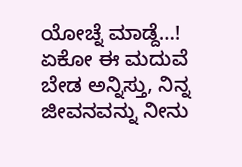ಯೋಚ್ನೆ ಮಾಡ್ದೆ…! ಏಕೋ ಈ ಮದುವೆ ಬೇಡ ಅನ್ನಿಸ್ತು, ನಿನ್ನ ಜೀವನವನ್ನು ನೀನು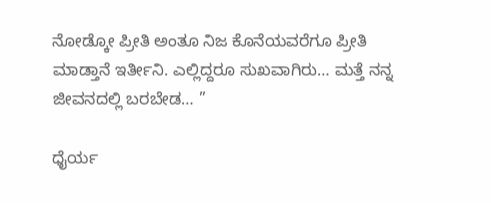ನೋಡ್ಕೋ ಪ್ರೀತಿ ಅಂತೂ ನಿಜ ಕೊನೆಯವರೆಗೂ ಪ್ರೀತಿ ಮಾಡ್ತಾನೆ ಇರ್ತೀನಿ. ಎಲ್ಲಿದ್ದರೂ ಸುಖವಾಗಿರು… ಮತ್ತೆ ನನ್ನ ಜೀವನದಲ್ಲಿ ಬರಬೇಡ… ”

ಧೈರ್ಯ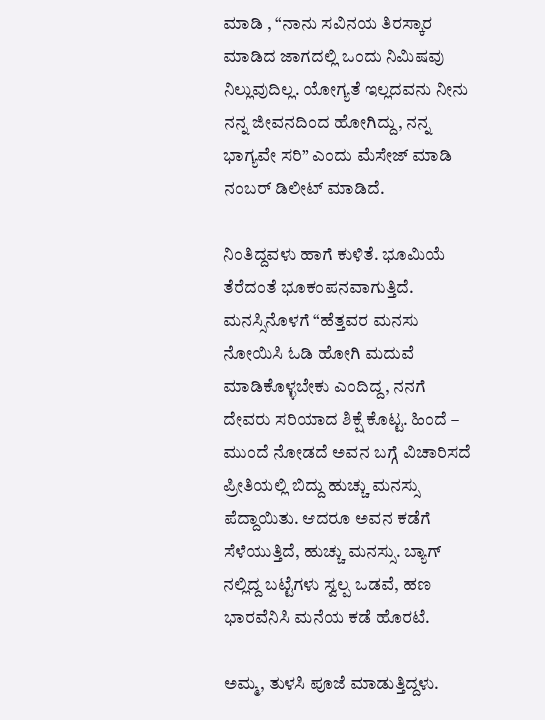ಮಾಡಿ , “ನಾನು ಸವಿನಯ ತಿರಸ್ಕಾರ ಮಾಡಿದ ಜಾಗದಲ್ಲಿ ಒಂದು ನಿಮಿಷವು ನಿಲ್ಲುವುದಿಲ್ಲ. ಯೋಗ್ಯತೆ ಇಲ್ಲದವನು ನೀನು ನನ್ನ ಜೀವನದಿಂದ ಹೋಗಿದ್ದು, ನನ್ನ ಭಾಗ್ಯವೇ ಸರಿ” ಎಂದು ಮೆಸೇಜ್ ಮಾಡಿ ನಂಬರ್ ಡಿಲೀಟ್ ಮಾಡಿದೆ.

ನಿಂತಿದ್ದವಳು ಹಾಗೆ ಕುಳಿತೆ. ಭೂಮಿಯೆ ತೆರೆದಂತೆ ಭೂಕಂಪನವಾಗುತ್ತಿದೆ. ಮನಸ್ಸಿನೊಳಗೆ “ಹೆತ್ತವರ ಮನಸು ನೋಯಿಸಿ ಓಡಿ ಹೋಗಿ ಮದುವೆ ಮಾಡಿಕೊಳ್ಳಬೇಕು ಎಂದಿದ್ದ, ನನಗೆ ದೇವರು ಸರಿಯಾದ ಶಿಕ್ಷೆ ಕೊಟ್ಟ. ಹಿಂದೆ – ಮುಂದೆ ನೋಡದೆ ಅವನ ಬಗ್ಗೆ ವಿಚಾರಿಸದೆ ಪ್ರೀತಿಯಲ್ಲಿ ಬಿದ್ದು ಹುಚ್ಚು ಮನಸ್ಸು ಪೆದ್ದಾಯಿತು. ಆದರೂ ಅವನ ಕಡೆಗೆ ಸೆಳೆಯುತ್ತಿದೆ, ಹುಚ್ಚು ಮನಸ್ಸು. ಬ್ಯಾಗ್ ನಲ್ಲಿದ್ದ ಬಟ್ಟೆಗಳು ಸ್ವಲ್ಪ ಒಡವೆ, ಹಣ ಭಾರವೆನಿಸಿ ಮನೆಯ ಕಡೆ ಹೊರಟೆ.

ಅಮ್ಮ, ತುಳಸಿ ಪೂಜೆ ಮಾಡುತ್ತಿದ್ದಳು.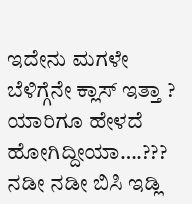ಇದೇನು ಮಗಳೇ ಬೆಳಿಗ್ಗೆನೇ ಕ್ಲಾಸ್ ಇತ್ತಾ ? ಯಾರಿಗೂ ಹೇಳದೆ ಹೋಗಿದ್ದೀಯಾ….??? ನಡೀ ನಡೀ ಬಿಸಿ ಇಡ್ಲಿ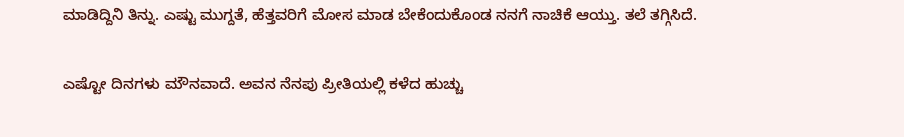ಮಾಡಿದ್ದಿನಿ ತಿನ್ನು. ಎಷ್ಟು ಮುಗ್ದತೆ, ಹೆತ್ತವರಿಗೆ ಮೋಸ ಮಾಡ ಬೇಕೆಂದುಕೊಂಡ ನನಗೆ ನಾಚಿಕೆ ಆಯ್ತು. ತಲೆ ತಗ್ಗಿಸಿದೆ.

ಎಷ್ಟೋ ದಿನಗಳು ಮೌನವಾದೆ. ಅವನ ನೆನಪು ಪ್ರೀತಿಯಲ್ಲಿ ಕಳೆದ ಹುಚ್ಚು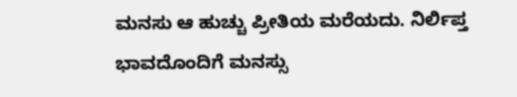ಮನಸು ಆ ಹುಚ್ಚು ಪ್ರೀತಿಯ ಮರೆಯದು. ನಿರ್ಲಿಪ್ತ ಭಾವದೊಂದಿಗೆ ಮನಸ್ಸು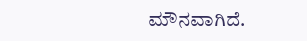ಮೌನವಾಗಿದೆ.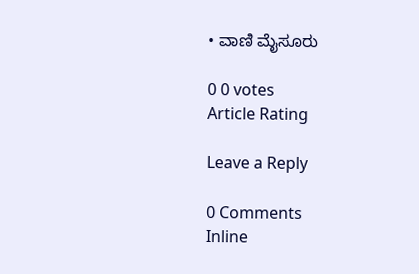• ವಾಣಿ ಮೈಸೂರು

0 0 votes
Article Rating

Leave a Reply

0 Comments
Inline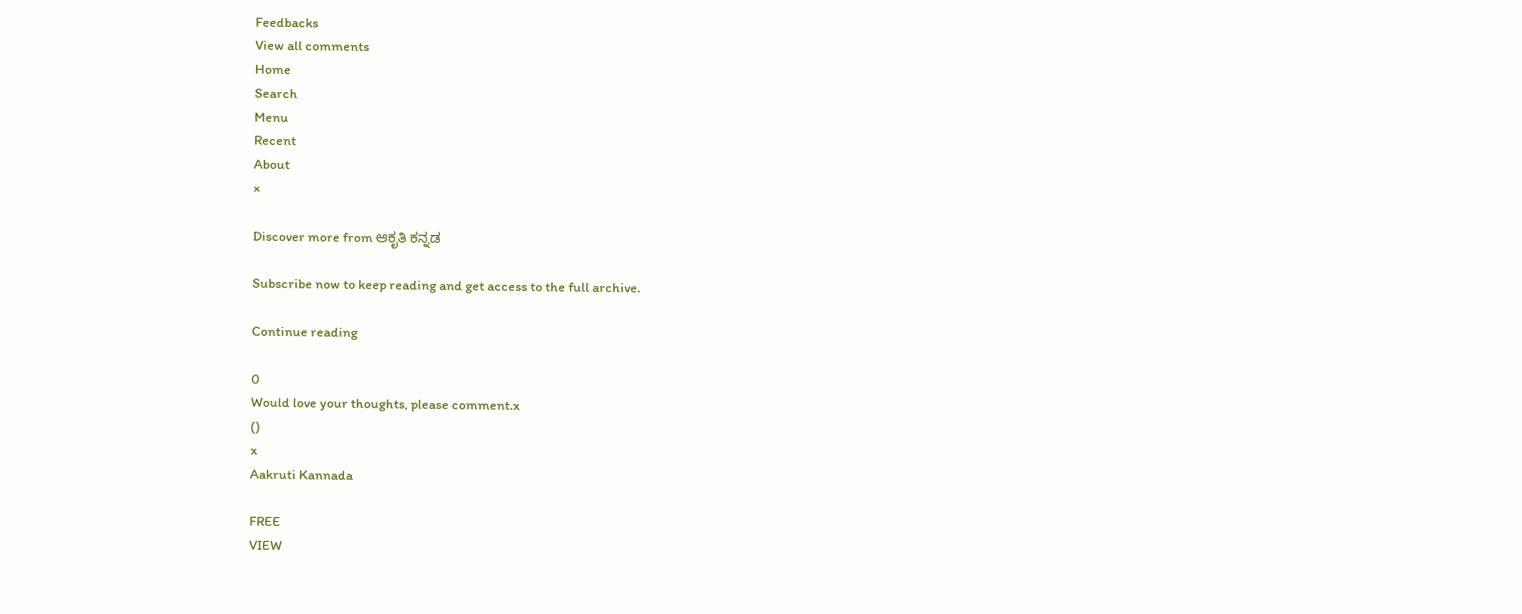Feedbacks
View all comments
Home
Search
Menu
Recent
About
×

Discover more from ಆಕೃತಿ ಕನ್ನಡ

Subscribe now to keep reading and get access to the full archive.

Continue reading

0
Would love your thoughts, please comment.x
()
x
Aakruti Kannada

FREE
VIEW